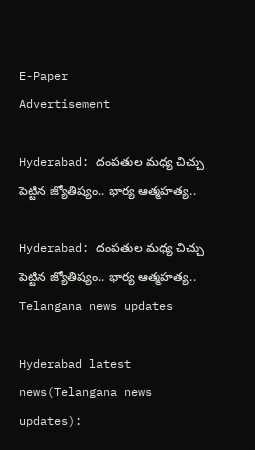E-Paper
Advertisement

Hyderabad: దంపతుల మధ్య చిచ్చు పెట్టిన జ్యోతిష్యం.. భార్య ఆత్మహత్య..

Hyderabad: దంపతుల మధ్య చిచ్చు పెట్టిన జ్యోతిష్యం.. భార్య ఆత్మహత్య..
Telangana news updates

Hyderabad latest news(Telangana news updates):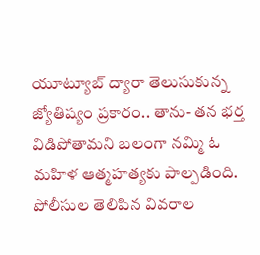యూట్యూబ్‌ ద్యారా తెలుసుకున్న జ్యోతిష్యం ప్రకారం.. తాను- తన భర్త విడిపోతామని బలంగా నమ్మి ఓ మహిళ ఆత్మహత్యకు పాల్పడింది. పోలీసుల తెలిపిన వివరాల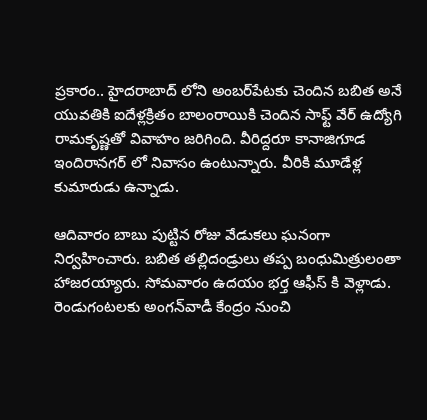ప్రకారం.. హైదరాబాద్ లోని అంబర్‌పేటకు చెందిన బబిత అనే యువతికి ఐదేళ్లక్రితం బాలంరాయికి చెందిన సాఫ్ట్ వేర్ ఉద్యోగి రామకృష్ణతో వివాహం జరిగింది. వీరిద్దరూ కానాజిగూడ ఇందిరానగర్ లో నివాసం ఉంటున్నారు. వీరికి మూడేళ్ల కుమారుడు ఉన్నాడు.

ఆదివారం బాబు పుట్టిన రోజు వేడుకలు ఘనంగా నిర్వహించారు. బబిత తల్లిదండ్రులు తప్ప బంధుమిత్రులంతా హాజరయ్యారు. సోమవారం ఉదయం భర్త ఆఫీస్ కి వెళ్లాడు. రెండుగంటలకు అంగన్‌వాడీ కేంద్రం నుంచి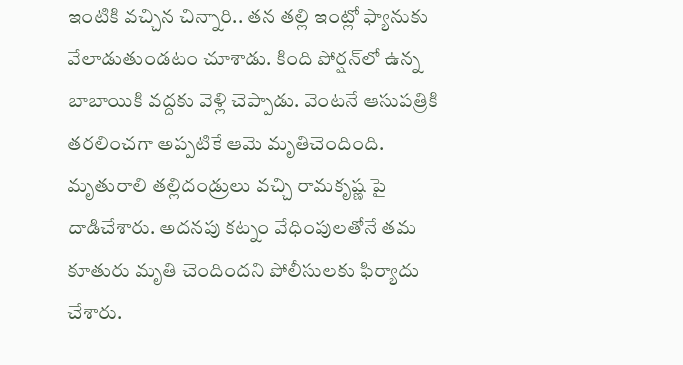ఇంటికి వచ్చిన చిన్నారి.. తన తల్లి ఇంట్లో ఫ్యానుకు వేలాడుతుండటం చూశాడు. కింది పోర్షన్‌లో ఉన్న బాబాయికి వద్దకు వెళ్లి చెప్పాడు. వెంటనే ఆసుపత్రికి తరలించగా అప్పటికే ఆమె మృతిచెందింది. మృతురాలి తల్లిదండ్రులు వచ్చి రామకృష్ణ పై దాడిచేశారు. అదనపు కట్నం వేధింపులతోనే తమ కూతురు మృతి చెందిందని పోలీసులకు ఫిర్యాదు చేశారు.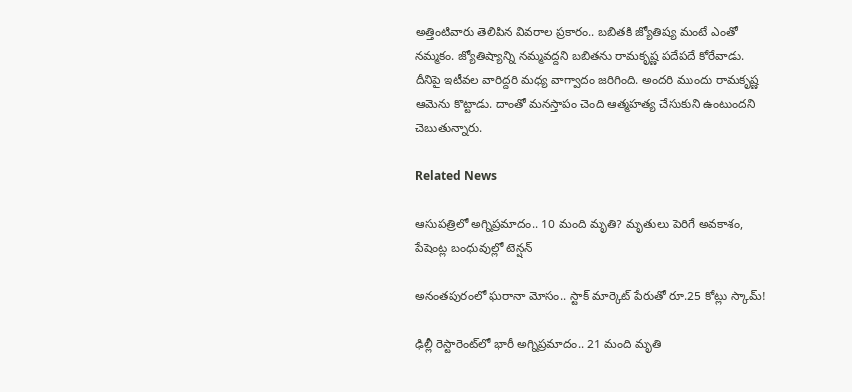అత్తింటివారు తెలిపిన వివరాల ప్రకారం.. బబితకి జ్యోతిష్య మంటే ఎంతో నమ్మకం. జ్యోతిష్యాన్ని నమ్మవద్దని బబితను రామకృష్ణ పదేపదే కోరేవాడు. దీనిపై ఇటీవల వారిద్దరి మధ్య వాగ్వాదం జరిగింది. అందరి ముందు రామకృష్ణ ఆమెను కొట్టాడు. దాంతో మనస్తాపం చెంది ఆత్మహత్య చేసుకుని ఉంటుందని చెబుతున్నారు.

Related News

ఆసుపత్రిలో అగ్నిప్రమాదం.. 10 మంది మృతి? మృతులు పెరిగే అవకాశం, పేషెంట్ల బంధువుల్లో టెన్షన్

అనంతపురంలో ఘరానా మోసం.. స్టాక్ మార్కెట్ పేరుతో రూ.25 కోట్లు స్కామ్!

ఢిల్లీ రెస్టారెంట్‌లో భారీ అగ్నిప్రమాదం.. 21 మంది మృతి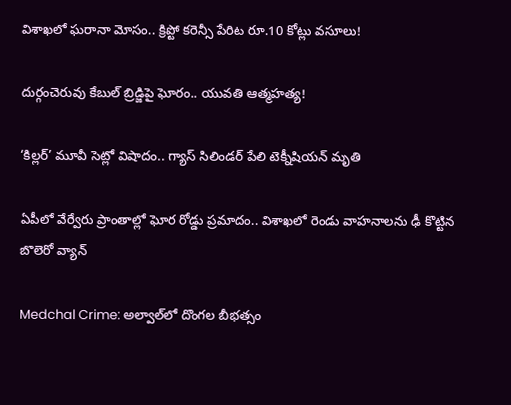విశాఖలో ఘరానా మోసం.. క్రిప్టో కరెన్సీ పేరిట రూ.10 కోట్లు వసూలు!

దుర్గంచెరువు కేబుల్ బ్రిడ్జిపై ఘోరం.. యువతి ఆత్మహత్య!

‘కిల్లర్’ మూవీ సెట్లో విషాదం.. గ్యాస్ సిలిండర్ పేలి టెక్నీషియన్ మృతి

ఏపీలో వేర్వేరు ప్రాంతాల్లో ఘోర రోడ్డు ప్రమాదం.. విశాఖలో రెండు వాహనాలను ఢీ కొట్టిన బొలెరో వ్యాన్

Medchal Crime: అల్వాల్‌లో దొంగల బీభత్సం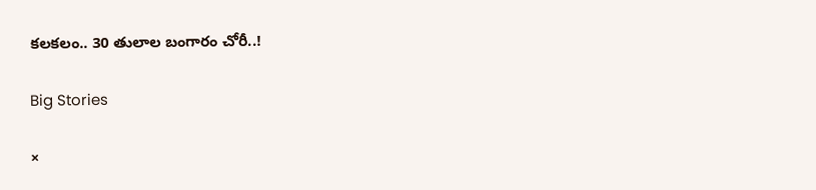కలకలం.. 30 తులాల బంగారం చోరీ..!

Big Stories

×